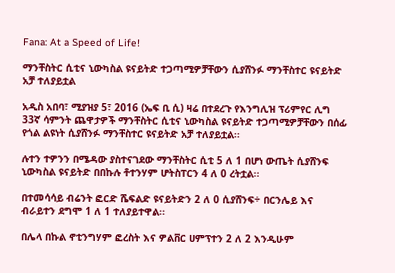Fana: At a Speed of Life!

ማንቸስትር ሲቲና ኒውካስል ዩናይትድ ተጋጣሚዎቻቸውን ሲያሸንፉ ማንቸስተር ዩናይትድ አቻ ተለያይቷል

አዲስ አበባ፣ ሚያዝያ 5፣ 2016 (ኤፍ ቢ ሲ) ዛሬ በተደረጉ የእንግሊዝ ፕሪምየር ሊግ 33ኛ ሳምንት ጨዋታዎች ማንቸስትር ሲቲና ኒውካስል ዩናይትድ ተጋጣሚዎቻቸውን በሰፊ የጎል ልዩነት ሲያሸንፉ ማንቸስተር ዩናይትድ አቻ ተለያይቷል፡፡

ሉተን ተዎንን በሜዳው ያስተናገደው ማንቸስትር ሲቲ 5 ለ 1 በሆነ ውጤት ሲያሸንፍ ኒውካስል ዩናይትድ በበኩሉ ቶተንሃም ሆትስፐርን 4 ለ 0 ረትቷል፡፡

በተመሳሳይ ብሬንት ፎርድ ሼፍልድ ዩናይትድን 2 ለ 0 ሲያሸንፍ÷ በርንሌይ እና ብራይተን ደግሞ 1 ለ 1 ተለያይተዋል፡፡

በሌላ በኩል ኖቲንግሃም ፎረስት እና ዎልቨር ሀምፕተን 2 ለ 2 እንዲሁም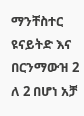ማንቸስተር ዩናይትድ እና በርንማውዝ 2 ለ 2 በሆነ አቻ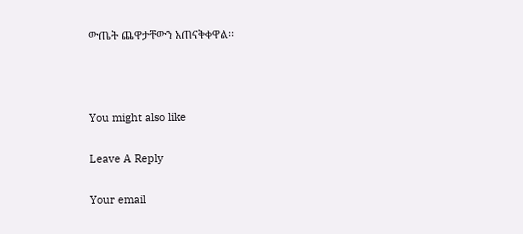ውጤት ጨዋታቸውን አጠናቅቀዋል፡፡



You might also like

Leave A Reply

Your email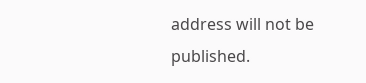address will not be published.